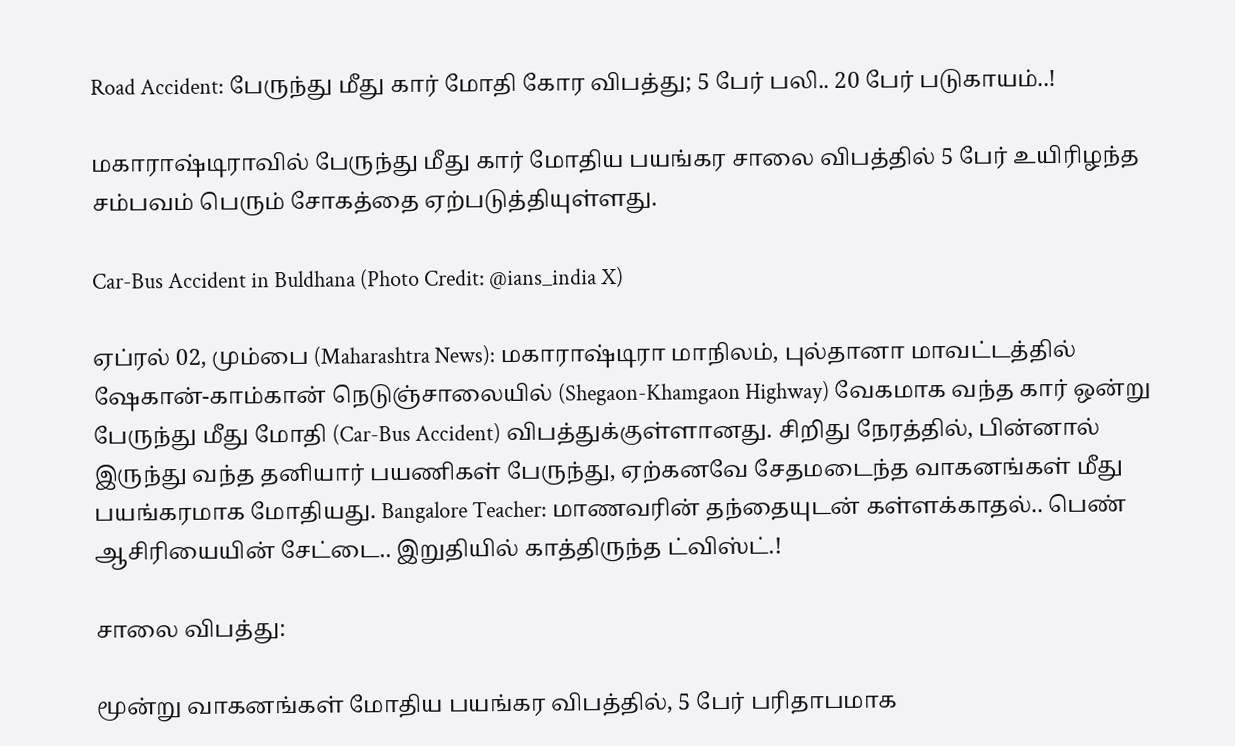Road Accident: பேருந்து மீது கார் மோதி கோர விபத்து; 5 பேர் பலி.. 20 பேர் படுகாயம்..!

மகாராஷ்டிராவில் பேருந்து மீது கார் மோதிய பயங்கர சாலை விபத்தில் 5 பேர் உயிரிழந்த சம்பவம் பெரும் சோகத்தை ஏற்படுத்தியுள்ளது.

Car-Bus Accident in Buldhana (Photo Credit: @ians_india X)

ஏப்ரல் 02, மும்பை (Maharashtra News): மகாராஷ்டிரா மாநிலம், புல்தானா மாவட்டத்தில் ஷேகான்-காம்கான் நெடுஞ்சாலையில் (Shegaon-Khamgaon Highway) வேகமாக வந்த கார் ஒன்று பேருந்து மீது மோதி (Car-Bus Accident) விபத்துக்குள்ளானது. சிறிது நேரத்தில், பின்னால் இருந்து வந்த தனியார் பயணிகள் பேருந்து, ஏற்கனவே சேதமடைந்த வாகனங்கள் மீது பயங்கரமாக மோதியது. Bangalore Teacher: மாணவரின் தந்தையுடன் கள்ளக்காதல்.. பெண் ஆசிரியையின் சேட்டை.. இறுதியில் காத்திருந்த ட்விஸ்ட்.!

சாலை விபத்து:

மூன்று வாகனங்கள் மோதிய பயங்கர விபத்தில், 5 பேர் பரிதாபமாக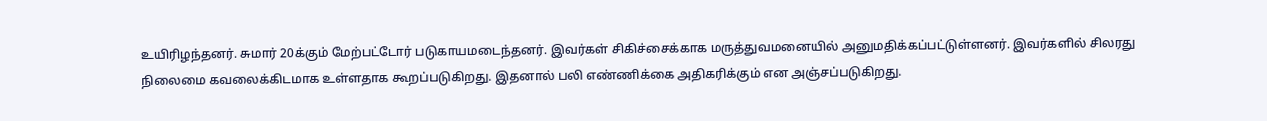உயிரிழந்தனர். சுமார் 20க்கும் மேற்பட்டோர் படுகாயமடைந்தனர். இவர்கள் சிகிச்சைக்காக மருத்துவமனையில் அனுமதிக்கப்பட்டுள்ளனர். இவர்களில் சிலரது நிலைமை கவலைக்கிடமாக உள்ளதாக கூறப்படுகிறது. இதனால் பலி எண்ணிக்கை அதிகரிக்கும் என அஞ்சப்படுகிறது.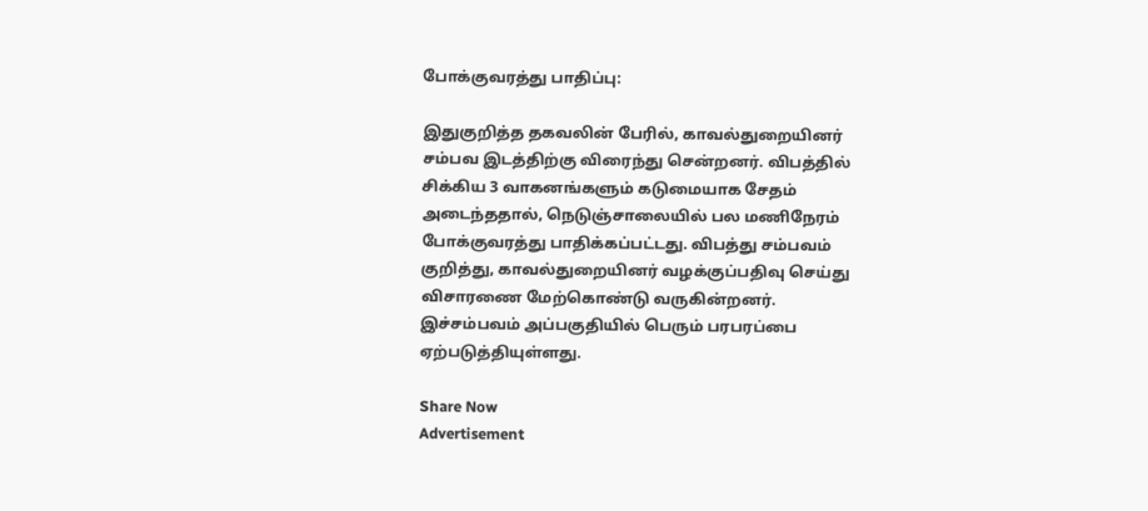போக்குவரத்து பாதிப்பு:

இதுகுறித்த தகவலின் பேரில், காவல்துறையினர் சம்பவ இடத்திற்கு விரைந்து சென்றனர். விபத்தில் சிக்கிய 3 வாகனங்களும் கடுமையாக சேதம் அடைந்ததால், நெடுஞ்சாலையில் பல மணிநேரம் போக்குவரத்து பாதிக்கப்பட்டது. விபத்து சம்பவம் குறித்து, காவல்துறையினர் வழக்குப்பதிவு செய்து விசாரணை மேற்கொண்டு வருகின்றனர். இச்சம்பவம் அப்பகுதியில் பெரும் பரபரப்பை ஏற்படுத்தியுள்ளது.

Share Now
Advertisement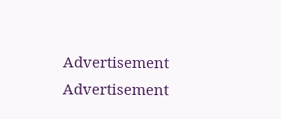Advertisement
Advertisement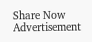Share Now
Advertisement